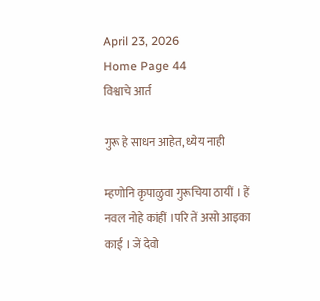April 23, 2026
Home Page 44
विश्वाचे आर्त

गुरू हे साधन आहेत, ध्येय नाही

म्हणोनि कृपाळुवा गुरूचिया ठायीं । हें नवल नोहे कांहीं ।परि तें असो आइका काई । जें देवो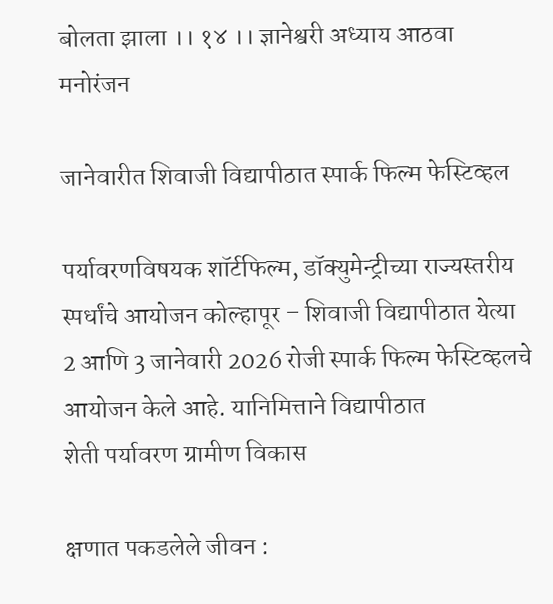बोलता झाला ।। १४ ।। ज्ञानेश्वरी अध्याय आठवा
मनोरंजन

जानेवारीत शिवाजी विद्यापीठात स्पार्क फिल्म फेस्टिव्हल

पर्यावरणविषयक शॉर्टफिल्म, डॉक्युमेन्ट्रीच्या राज्यस्तरीय स्पर्धांचे आयोजन कोल्हापूर – शिवाजी विद्यापीठात येत्या 2 आणि 3 जानेवारी 2026 रोजी स्पार्क फिल्म फेस्टिव्हलचे आयोजन केले आहे. यानिमित्ताने विद्यापीठात
शेती पर्यावरण ग्रामीण विकास

क्षणात पकडलेले जीवन :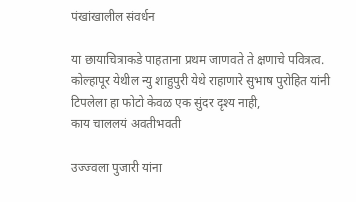पंखांखालील संवर्धन

या छायाचित्राकडे पाहताना प्रथम जाणवते ते क्षणाचे पवित्रत्व. कोल्हापूर येथील न्यु शाहुपुरी येथे राहाणारे सुभाष पुरोहित यांनी टिपलेला हा फोटो केवळ एक सुंदर दृश्य नाही,
काय चाललयं अवतीभवती

उज्ज्वला पुजारी यांना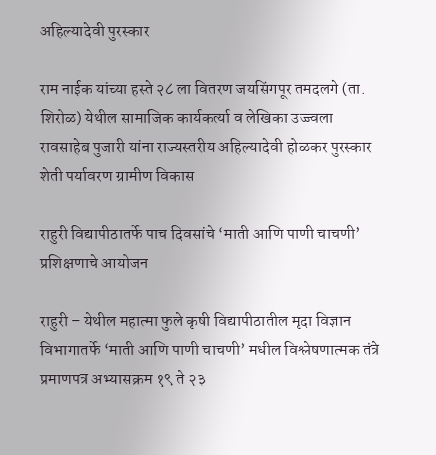अहिल्यादेवी पुरस्कार

राम नाईक यांच्या हस्ते २८ ला वितरण जयसिंगपूर तमदलगे (ता. शिरोळ) येथील सामाजिक कार्यकर्त्या व लेखिका उज्ज्वला रावसाहेब पुजारी यांना राज्यस्तरीय अहिल्यादेवी होळकर पुरस्कार
शेती पर्यावरण ग्रामीण विकास

राहुरी विद्यापीठातर्फे पाच दिवसांचे ‘माती आणि पाणी चाचणी’ प्रशिक्षणाचे आयोजन

राहुरी – येथील महात्मा फुले कृषी विद्यापीठातील मृदा विज्ञान विभागातर्फे ‘माती आणि पाणी चाचणी’ मधील विश्लेषणात्मक तंत्रे प्रमाणपत्र अभ्यासक्रम १९ ते २३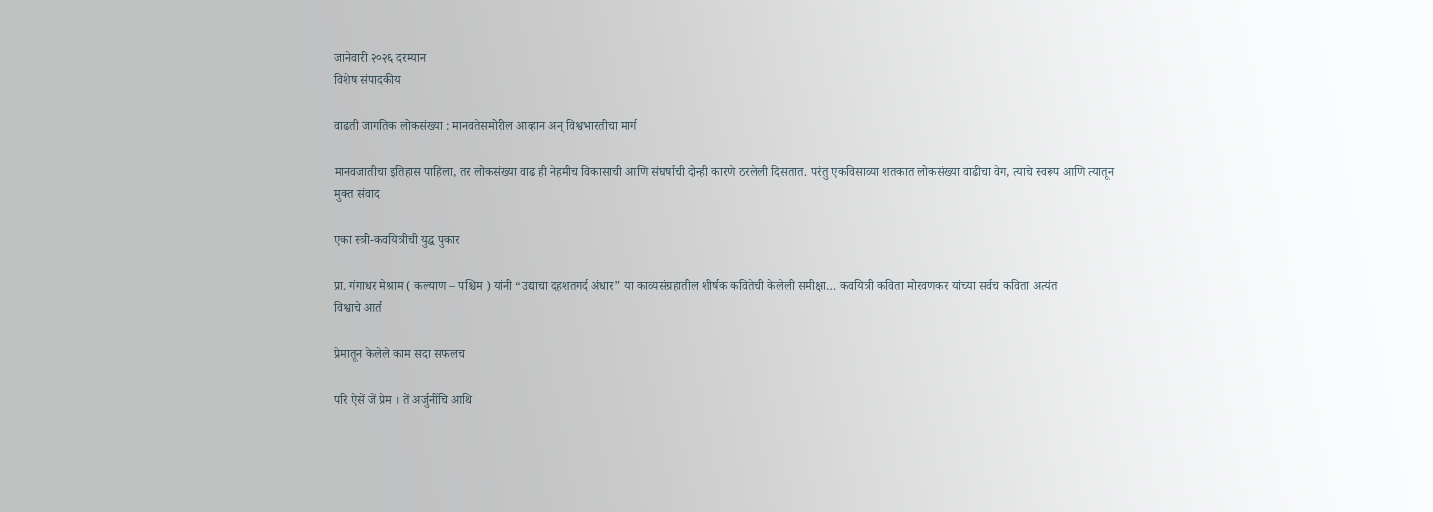जानेवारी २०२६ दरम्यान
विशेष संपादकीय

वाढती जागतिक लोकसंख्या : मानवतेसमोरील आव्हान अन् विश्वभारतीचा मार्ग

मानवजातीचा इतिहास पाहिला, तर लोकसंख्या वाढ ही नेहमीच विकासाची आणि संघर्षाची दोन्ही कारणे ठरलेली दिसतात. परंतु एकविसाव्या शतकात लोकसंख्या वाढीचा वेग, त्याचे स्वरूप आणि त्यातून
मुक्त संवाद

एका स्त्री-कवयित्रीची युद्ध पुकार

प्रा. गंगाधर मेश्राम ( कल्याण – पश्चिम ) यांनी “उद्याचा दहशतगर्द अंधार” या काव्यसंग्रहातील शीर्षक कवितेची केलेली समीक्षा… कवयित्री कविता मोरवणकर यांच्या सर्वच कविता अत्यंत
विश्वाचे आर्त

प्रेमातून केलेले काम सदा सफलच

परि ऐसें जें प्रेम । तें अर्जुनींचि आथि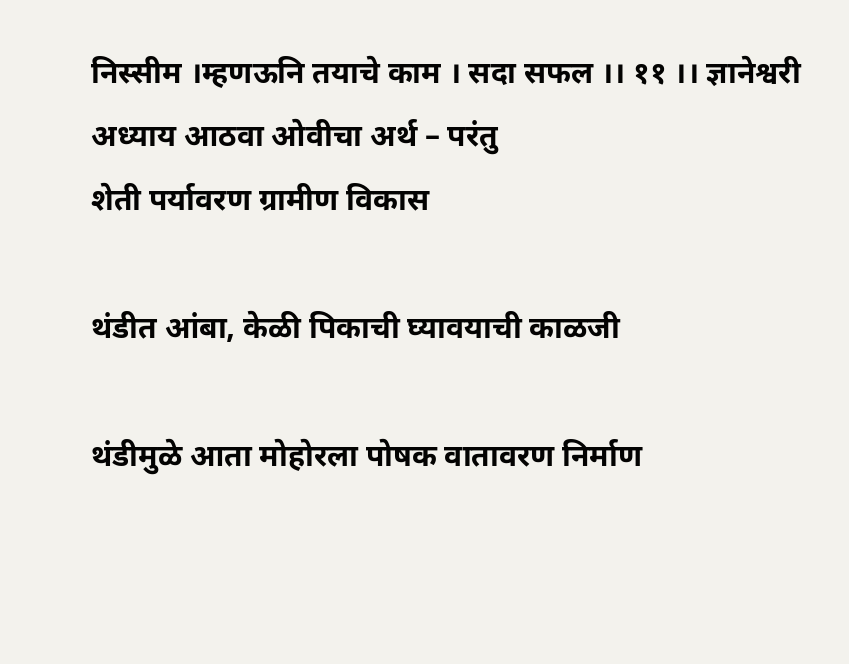निस्सीम ।म्हणऊनि तयाचे काम । सदा सफल ।। ११ ।। ज्ञानेश्वरी अध्याय आठवा ओवीचा अर्थ – परंतु
शेती पर्यावरण ग्रामीण विकास

थंडीत आंबा, केळी पिकाची घ्यावयाची काळजी

थंडीमुळे आता मोहोरला पोषक वातावरण निर्माण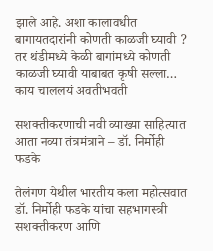झाले आहे. अशा कालावधीत बागायतदारांनी कोणती काळजी घ्यावी ? तर थंडीमध्ये केळी बागांमध्ये कोणती काळजी घ्यावी याबाबत कृषी सल्ला…
काय चाललयं अवतीभवती

सशक्तीकरणाची नवी व्याख्या साहित्यात आता नव्या तंत्रमंत्राने – डॉ. निर्मोही फडके

तेलंगण येथील भारतीय कला महोत्सवात डॉ. निर्मोही फडके यांचा सहभागस्त्री सशक्तीकरण आणि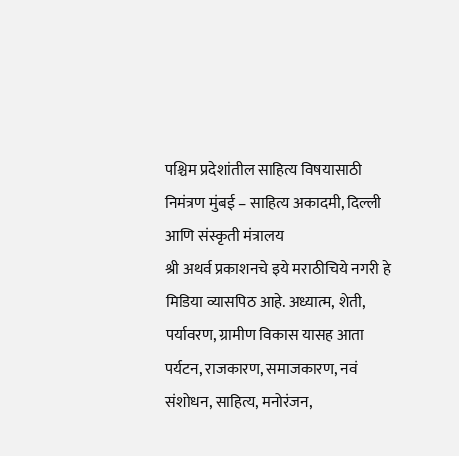पश्चिम प्रदेशांतील साहित्य विषयासाठी निमंत्रण मुंबई – साहित्य अकादमी, दिल्ली आणि संस्कृती मंत्रालय
श्री अथर्व प्रकाशनचे इये मराठीचिये नगरी हे मिडिया व्यासपिठ आहे. अध्यात्म, शेती, पर्यावरण, ग्रामीण विकास यासह आता पर्यटन, राजकारण, समाजकारण, नवं संशोधन, साहित्य, मनोरंजन,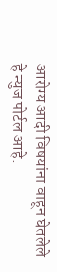आरोग्य आदी विषयांना वाहून घेतलेले हे न्युज पोर्टल आहे.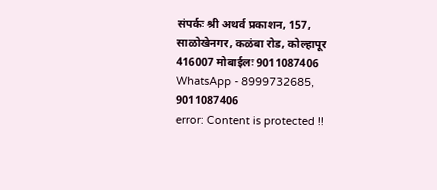संपर्कः श्री अथर्व प्रकाशन, 157, साळोखेनगर, कळंबा रोड, कोल्हापूर 416007 मोबाईलः 9011087406 WhatsApp - 8999732685, 9011087406
error: Content is protected !!